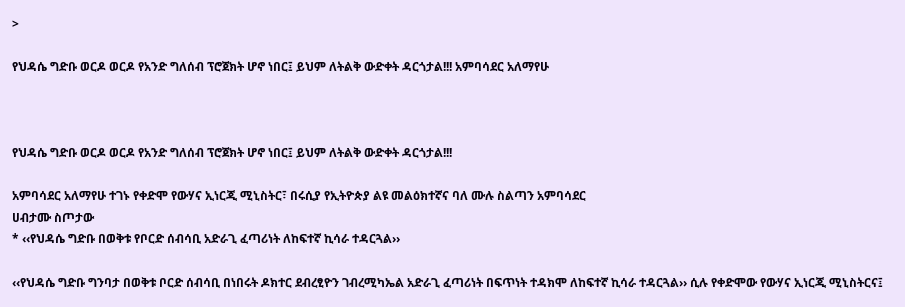>

የህዳሴ ግድቡ ወርዶ ወርዶ የአንድ ግለሰብ ፕሮጀክት ሆኖ ነበር፤ ይህም ለትልቅ ውድቀት ዳርጎታል!!! አምባሳደር አለማየሁ



የህዳሴ ግድቡ ወርዶ ወርዶ የአንድ ግለሰብ ፕሮጀክት ሆኖ ነበር፤ ይህም ለትልቅ ውድቀት ዳርጎታል!!!

አምባሳደር አለማየሁ ተገኑ የቀድሞ የውሃና ኢነርጂ ሚኒስትር፣ በሩሲያ የኢትዮጵያ ልዩ መልዕክተኛና ባለ ሙሉ ስልጣን አምባሳደር
ሀብታሙ ስጦታው
* ‹‹የህዳሴ ግድቡ በወቅቱ የቦርድ ሰብሳቢ አድራጊ ፈጣሪነት ለከፍተኛ ኪሳራ ተዳርጓል››

‹‹የህዳሴ ግድቡ ግንባታ በወቅቱ ቦርድ ሰብሳቢ በነበሩት ዶክተር ደብረፂዮን ገብረሚካኤል አድራጊ ፈጣሪነት በፍጥነት ተዳክሞ ለከፍተኛ ኪሳራ ተዳርጓል›› ሲሉ የቀድሞው የውሃና ኢነርጂ ሚኒስትርና፤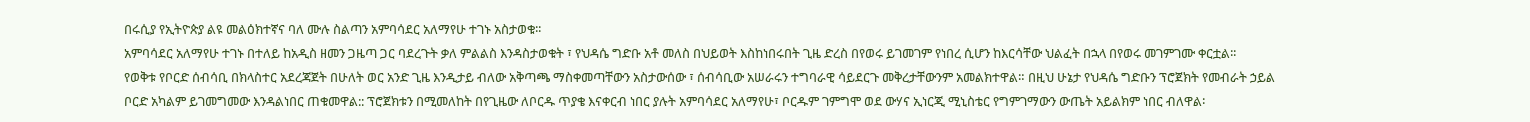በሩሲያ የኢትዮጵያ ልዩ መልዕክተኛና ባለ ሙሉ ስልጣን አምባሳደር አለማየሁ ተገኑ አስታወቁ፡፡
አምባሳደር አለማየሁ ተገኑ በተለይ ከአዲስ ዘመን ጋዜጣ ጋር ባደረጉት ቃለ ምልልስ እንዳስታወቁት ፣ የህዳሴ ግድቡ አቶ መለስ በህይወት እስከነበሩበት ጊዜ ድረስ በየወሩ ይገመገም የነበረ ሲሆን ከእርሳቸው ህልፈት በኋላ በየወሩ መገምገሙ ቀርቷል፡፡
የወቅቱ የቦርድ ሰብሳቢ በክላስተር አደረጃጀት በሁለት ወር አንድ ጊዜ እንዲታይ ብለው አቅጣጫ ማስቀመጣቸውን አስታውሰው ፣ ሰብሳቢው አሠራሩን ተግባራዊ ሳይደርጉ መቅረታቸውንም አመልክተዋል። በዚህ ሁኔታ የህዳሴ ግድቡን ፕሮጀክት የመብራት ኃይል ቦርድ አካልም ይገመግመው እንዳልነበር ጠቁመዋል:: ፕሮጀክቱን በሚመለከት በየጊዜው ለቦርዱ ጥያቄ እናቀርብ ነበር ያሉት አምባሳደር አለማየሁ፣ ቦርዱም ገምግሞ ወደ ውሃና ኢነርጂ ሚኒስቴር የግምገማውን ውጤት አይልክም ነበር ብለዋል፡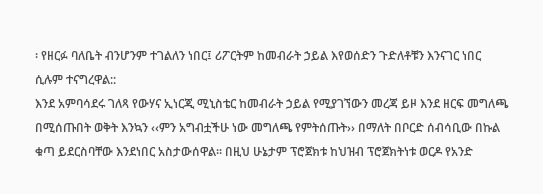፡ የዘርፉ ባለቤት ብንሆንም ተገልለን ነበር፤ ሪፖርትም ከመብራት ኃይል እየወሰድን ጉድለቶቹን እንናገር ነበር ሲሉም ተናግረዋል::
እንደ አምባሳደሩ ገለጻ የውሃና ኢነርጂ ሚኒስቴር ከመብራት ኃይል የሚያገኘውን መረጃ ይዞ እንደ ዘርፍ መግለጫ በሚሰጡበት ወቅት እንኳን ‹‹ምን አግብቷችሁ ነው መግለጫ የምትሰጡት›› በማለት በቦርድ ሰብሳቢው በኩል ቁጣ ይደርስባቸው እንደነበር አስታውሰዋል፡፡ በዚህ ሁኔታም ፕሮጀክቱ ከህዝብ ፕሮጀክትነቱ ወርዶ የአንድ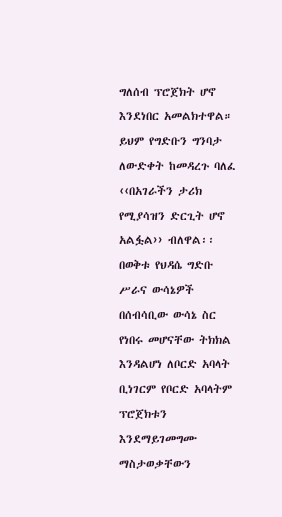ግለሰብ ፕሮጀክት ሆኖ እንደነበር አመልክተዋል። ይህም የግድቡን ግንባታ ለውድቀት ከመዳረጉ ባለፈ ‹‹በአገራችን ታሪክ የሚያሳዝን ድርጊት ሆኖ አልፏል›› ብለዋል፡፡
በወቅቱ የህዳሴ ግድቡ ሥራና ውሳኔዎች በሰብሳቢው ውሳኔ ስር የነበሩ መሆናቸው ትክክል እንዳልሆነ ለቦርድ አባላት ቢነገርም የቦርድ አባላትም ፕሮጀክቱን እንደማይገመግሙ ማስታወቃቸውን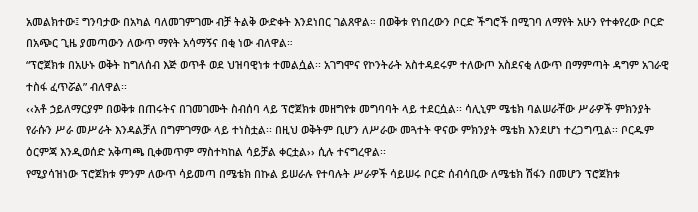አመልክተው፤ ግንባታው በአካል ባለመገምገሙ ብቻ ትልቅ ውድቀት እንደነበር ገልጸዋል። በወቅቱ የነበረውን ቦርድ ችግሮች በሚገባ ለማየት አሁን የተቀየረው ቦርድ በአጭር ጊዜ ያመጣውን ለውጥ ማየት አሳማኝና በቂ ነው ብለዋል።
“ፕሮጀክቱ በአሁኑ ወቅት ከግለሰብ እጅ ወጥቶ ወደ ህዝባዊነቱ ተመልሷል፡፡ አገግሞና የኮንትራት አስተዳደሩም ተለውጦ አስደናቂ ለውጥ በማምጣት ዳግም አገራዊ ተስፋ ፈጥሯል” ብለዋል፡፡
‹‹አቶ ኃይለማርያም በወቅቱ በጠሩትና በገመገሙት ስብሰባ ላይ ፕሮጀክቱ መዘግየቱ መግባባት ላይ ተደርሷል፡፡ ሳሊኒም ሜቴክ ባልሠራቸው ሥራዎች ምክንያት የራሱን ሥራ መሥራት እንዳልቻለ በግምገማው ላይ ተነስቷል፡፡ በዚህ ወቅትም ቢሆን ለሥራው መጓተት ዋናው ምክንያት ሜቴክ እንደሆነ ተረጋግጧል፡፡ ቦርዱም ዕርምጃ እንዲወሰድ አቅጣጫ ቢቀመጥም ማስተካከል ሳይቻል ቀርቷል›› ሲሉ ተናግረዋል፡፡
የሚያሳዝነው ፕሮጀክቱ ምንም ለውጥ ሳይመጣ በሜቴክ በኩል ይሠራሉ የተባሉት ሥራዎች ሳይሠሩ ቦርድ ሰብሳቢው ለሜቴክ ሽፋን በመሆን ፕሮጀክቱ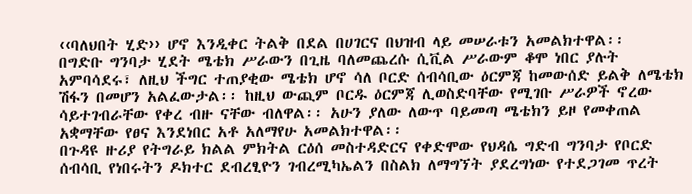‹‹ባለህበት ሂድ›› ሆኖ እንዲቀር ትልቅ በደል በሀገርና በህዝብ ላይ መሠራቱን አመልክተዋል፡፡
በግድቡ ግንባታ ሂደት ሜቴክ ሥራውን በጊዜ ባለመጨረሱ ሲቪል ሥራውም ቆሞ ነበር ያሉት አምባሳደሩ፣ ለዚህ ችግር ተጠያቂው ሜቴክ ሆኖ ሳለ ቦርድ ሰብሳቢው ዕርምጃ ከመውሰድ ይልቅ ለሜቴክ ሽፋን በመሆን አልፈውታል፡፡ ከዚህ ውጪም ቦርዱ ዕርምጃ ሊወስድባቸው የሚገቡ ሥራዎች ኖረው ሳይተገብራቸው የቀረ ብዙ ናቸው ብለዋል፡፡ አሁን ያለው ለውጥ ባይመጣ ሜቴክን ይዞ የመቀጠል አቋማቸው የፀና እንደነበር አቶ አለማየሁ አመልክተዋል፡፡
በጉዳዩ ዙሪያ የትግራይ ክልል ምክትል ርዕሰ መስተዳድርና የቀድሞው የህዳሴ ግድብ ግንባታ የቦርድ ሰብሳቢ የነበሩትን ዶክተር ደብረፂዮን ገብረሚካኤልን በስልክ ለማግኘት ያደረግነው የተደጋገመ ጥረት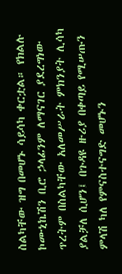ስልካቸው ዝግ በመሆኑ ሳይሳካ ቀርቷል። የክልሉ ኮሙኒኬሽን ቢሮ ኃላፊንም ለማናገር ያደረግነው ጥረትም በስልካቸው አለመሥራት ምክንያት ሊሳካ ያልቻለ ሲሆን፤ በጉዳዩ ዙሪያ በቀጣይ የሚሠጡን ምላሽ ካለ የምናስተናግድ መሆኑን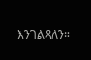እንገልጻለን።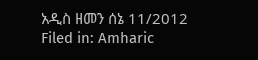አዲስ ዘመን ሰኔ 11/2012
Filed in: Amharic